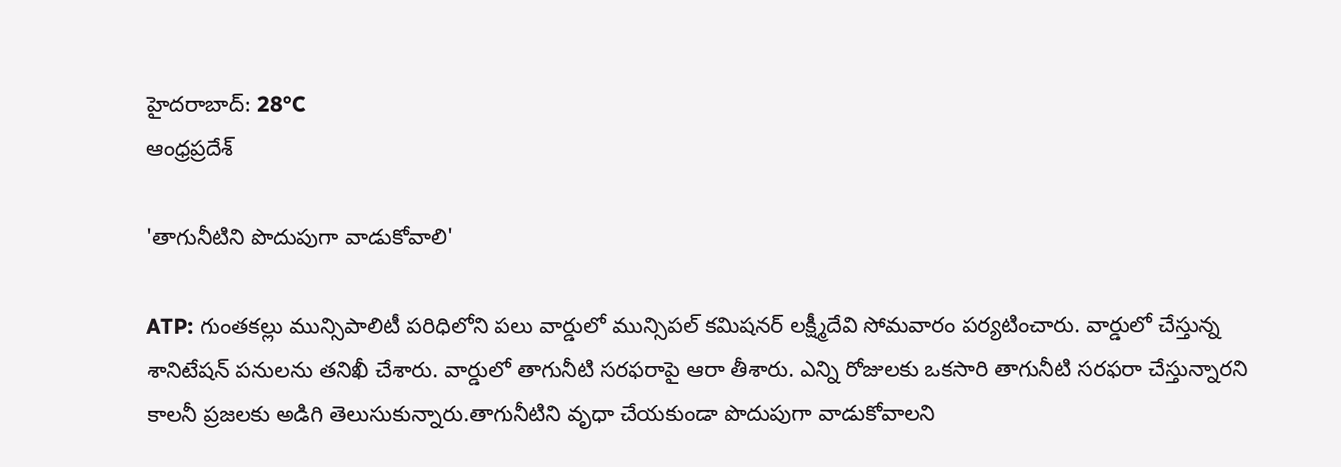హైదరాబాద్: 28°C
ఆంధ్రప్రదేశ్

'తాగునీటిని పొదుపుగా వాడుకోవాలి'

ATP: గుంతకల్లు మున్సిపాలిటీ పరిధిలోని పలు వార్డులో మున్సిపల్ కమిషనర్ లక్ష్మీదేవి సోమవారం పర్యటించారు. వార్డులో చేస్తున్న శానిటేషన్ పనులను తనిఖీ చేశారు. వార్డులో తాగునీటి సరఫరాపై ఆరా తీశారు. ఎన్ని రోజులకు ఒకసారి తాగునీటి సరఫరా చేస్తున్నారని కాలనీ ప్రజలకు అడిగి తెలుసుకున్నారు.తాగునీటిని వృధా చేయకుండా పొదుపుగా వాడుకోవాలని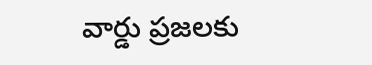వార్డు ప్రజలకు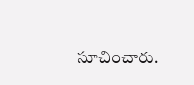సూచించారు.